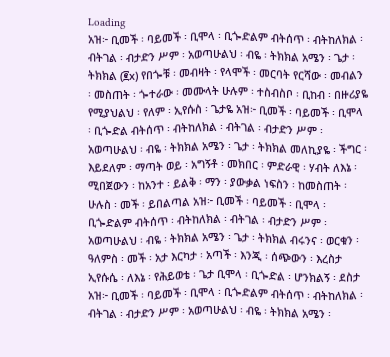Loading
አዝ፦ ቢመች ፡ ባይመች ፡ ቢሞላ ፡ ቢጐድልም ብትሰጥ ፡ ብትከለክል ፡ ብትገል ፡ ብታድን ሥም ፡ አወጣሁልህ ፡ ብዬ ፡ ትክክል አሜን ፡ ጌታ ፡ ትክክል (፪x) የበጐቹ ፡ መብዛት ፡ የላሞች ፡ መርባት የርሻው ፡ መብልን ፡ መስጠት ፡ ጐተራው ፡ መሙላት ሁሉም ፡ ተስብስቦ ፡ ቢከብ ፡ በዙሪያዬ የሚያህልህ ፡ የለም ፡ ኢየሱስ ፡ ጌታዬ አዝ፦ ቢመች ፡ ባይመች ፡ ቢሞላ ፡ ቢጐድል ብትሰጥ ፡ ብትከለክል ፡ ብትገል ፡ ብታድን ሥም ፡ አወጣሁልህ ፡ ብዬ ፡ ትክክል አሜን ፡ ጌታ ፡ ትክክል መለኪያዬ ፡ ችግር ፡ እይደለም ፡ ማጣት ወይ ፡ አግኝቶ ፡ መክበር ፡ ምድራዊ ፡ ሃብት ለእኔ ፡ ሚበጀውን ፡ ከአንተ ፡ ይልቅ ፡ ማን ፡ ያውቃል ነፍስን ፡ ከመስጠት ፡ ሁሉስ ፡ መች ፡ ይበልጣል አዝ፦ ቢመች ፡ ባይመች ፡ ቢሞላ ፡ ቢጐድልም ብትሰጥ ፡ ብትከለክል ፡ ብትገል ፡ ብታድን ሥም ፡ አወጣሁልህ ፡ ብዬ ፡ ትክክል አሜን ፡ ጌታ ፡ ትክክል ብሩንና ፡ ወርቁን ፡ ዓለምስ ፡ መች ፡ አታ እርካታ ፡ አጣች ፡ እንጂ ፡ ሰጭውን ፡ እረስታ ኢየሱሴ ፡ ለእኔ ፡ የሕይወቴ ፡ ጌታ ቢሞላ ፡ ቢጐድል ፡ ሆንክልኝ ፡ ደስታ አዝ፦ ቢመች ፡ ባይመች ፡ ቢሞላ ፡ ቢጐድልም ብትሰጥ ፡ ብትከለክል ፡ ብትገል ፡ ብታድን ሥም ፡ አወጣሁልህ ፡ ብዬ ፡ ትክክል አሜን ፡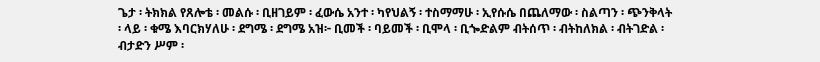ጌታ ፡ ትክክል የጸሎቴ ፡ መልሱ ፡ ቢዘገይም ፡ ፈውሴ አንተ ፡ ካየህልኝ ፡ ተስማማሁ ፡ ኢየሱሴ በጨለማው ፡ ስልጣን ፡ ጭንቅላት ፡ ላይ ፡ ቁሜ እባርክሃለሁ ፡ ደግሜ ፡ ደግሜ አዝ፦ ቢመች ፡ ባይመች ፡ ቢሞላ ፡ ቢጐድልም ብትሰጥ ፡ ብትከለክል ፡ ብትገድል ፡ ብታድን ሥም ፡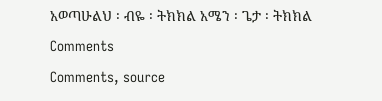አወጣሁልህ ፡ ብዬ ፡ ትክክል አሜን ፡ ጌታ ፡ ትክክል
Comments
Comments, source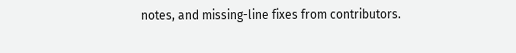notes, and missing-line fixes from contributors.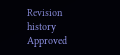Revision history
Approved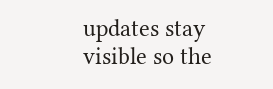updates stay visible so the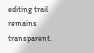editing trail remains transparent.